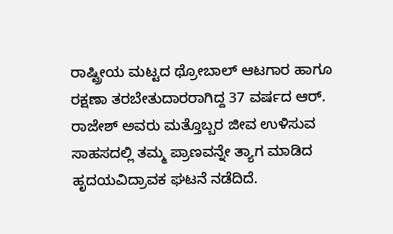ರಾಷ್ಟ್ರೀಯ ಮಟ್ಟದ ಥ್ರೋಬಾಲ್ ಆಟಗಾರ ಹಾಗೂ ರಕ್ಷಣಾ ತರಬೇತುದಾರರಾಗಿದ್ದ 37 ವರ್ಷದ ಆರ್. ರಾಜೇಶ್ ಅವರು ಮತ್ತೊಬ್ಬರ ಜೀವ ಉಳಿಸುವ ಸಾಹಸದಲ್ಲಿ ತಮ್ಮ ಪ್ರಾಣವನ್ನೇ ತ್ಯಾಗ ಮಾಡಿದ ಹೃದಯವಿದ್ರಾವಕ ಘಟನೆ ನಡೆದಿದೆ.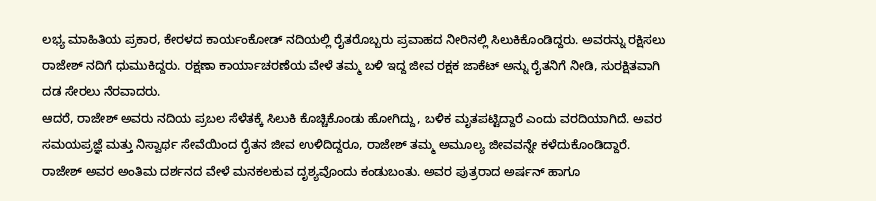ಲಭ್ಯ ಮಾಹಿತಿಯ ಪ್ರಕಾರ, ಕೇರಳದ ಕಾರ್ಯಂಕೋಡ್ ನದಿಯಲ್ಲಿ ರೈತರೊಬ್ಬರು ಪ್ರವಾಹದ ನೀರಿನಲ್ಲಿ ಸಿಲುಕಿಕೊಂಡಿದ್ದರು. ಅವರನ್ನು ರಕ್ಷಿಸಲು ರಾಜೇಶ್ ನದಿಗೆ ಧುಮುಕಿದ್ದರು. ರಕ್ಷಣಾ ಕಾರ್ಯಾಚರಣೆಯ ವೇಳೆ ತಮ್ಮ ಬಳಿ ಇದ್ದ ಜೀವ ರಕ್ಷಕ ಜಾಕೆಟ್ ಅನ್ನು ರೈತನಿಗೆ ನೀಡಿ, ಸುರಕ್ಷಿತವಾಗಿ ದಡ ಸೇರಲು ನೆರವಾದರು.
ಆದರೆ, ರಾಜೇಶ್ ಅವರು ನದಿಯ ಪ್ರಬಲ ಸೆಳೆತಕ್ಕೆ ಸಿಲುಕಿ ಕೊಚ್ಚಿಕೊಂಡು ಹೋಗಿದ್ದು, ಬಳಿಕ ಮೃತಪಟ್ಟಿದ್ದಾರೆ ಎಂದು ವರದಿಯಾಗಿದೆ. ಅವರ ಸಮಯಪ್ರಜ್ಞೆ ಮತ್ತು ನಿಸ್ವಾರ್ಥ ಸೇವೆಯಿಂದ ರೈತನ ಜೀವ ಉಳಿದಿದ್ದರೂ, ರಾಜೇಶ್ ತಮ್ಮ ಅಮೂಲ್ಯ ಜೀವವನ್ನೇ ಕಳೆದುಕೊಂಡಿದ್ದಾರೆ.
ರಾಜೇಶ್ ಅವರ ಅಂತಿಮ ದರ್ಶನದ ವೇಳೆ ಮನಕಲಕುವ ದೃಶ್ಯವೊಂದು ಕಂಡುಬಂತು. ಅವರ ಪುತ್ರರಾದ ಅರ್ಷನ್ ಹಾಗೂ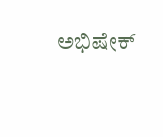ಅಭಿಷೇಕ್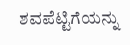ಶವಪೆಟ್ಟಿಗೆಯನ್ನು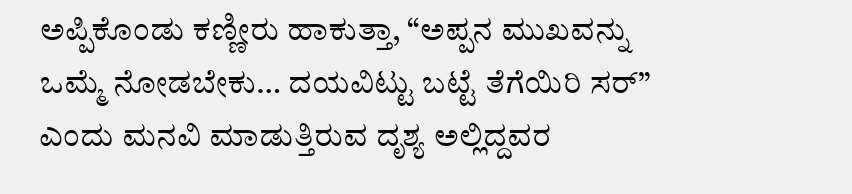ಅಪ್ಪಿಕೊಂಡು ಕಣ್ಣೀರು ಹಾಕುತ್ತಾ, “ಅಪ್ಪನ ಮುಖವನ್ನು ಒಮ್ಮೆ ನೋಡಬೇಕು… ದಯವಿಟ್ಟು ಬಟ್ಟೆ ತೆಗೆಯಿರಿ ಸರ್” ಎಂದು ಮನವಿ ಮಾಡುತ್ತಿರುವ ದೃಶ್ಯ ಅಲ್ಲಿದ್ದವರ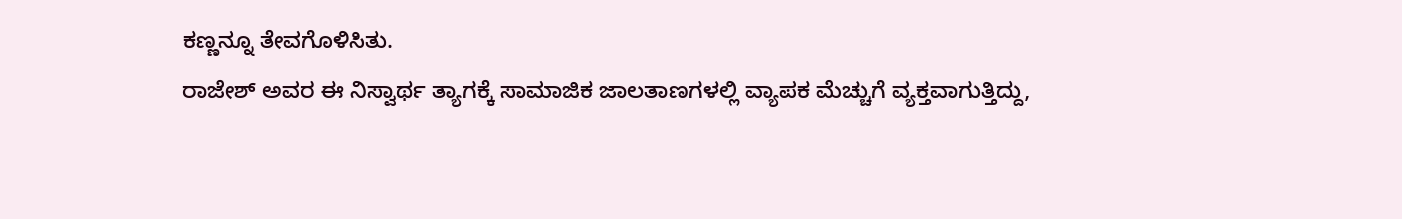ಕಣ್ಣನ್ನೂ ತೇವಗೊಳಿಸಿತು.
ರಾಜೇಶ್ ಅವರ ಈ ನಿಸ್ವಾರ್ಥ ತ್ಯಾಗಕ್ಕೆ ಸಾಮಾಜಿಕ ಜಾಲತಾಣಗಳಲ್ಲಿ ವ್ಯಾಪಕ ಮೆಚ್ಚುಗೆ ವ್ಯಕ್ತವಾಗುತ್ತಿದ್ದು,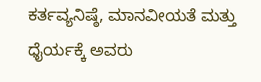ಕರ್ತವ್ಯನಿಷ್ಠೆ, ಮಾನವೀಯತೆ ಮತ್ತು ಧೈರ್ಯಕ್ಕೆ ಅವರು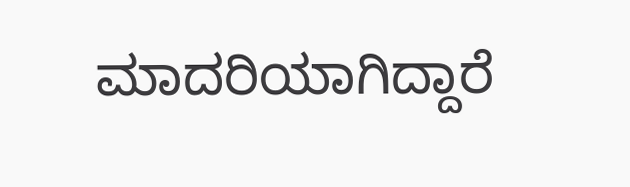ಮಾದರಿಯಾಗಿದ್ದಾರೆ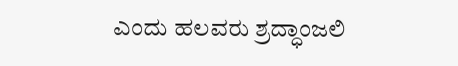ಎಂದು ಹಲವರು ಶ್ರದ್ಧಾಂಜಲಿ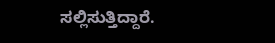ಸಲ್ಲಿಸುತ್ತಿದ್ದಾರೆ.